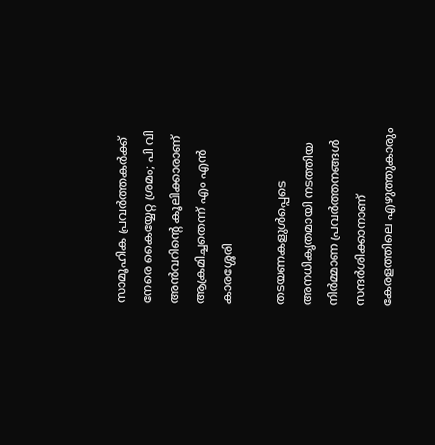സാമൂഹിക പ്രവര്‍ത്തകര്‍ക്ക് നേരെ കൈയ്യേറ്റ ശ്രമം; പി വി അന്‍വറിന്റെ കൂലിക്കാരാണ് ആക്രമിച്ചതെന്ന് എം എന്‍ കാരശ്ശേരി

തടയണകളുള്‍പ്പെടെ അനധികൃതമായി നടത്തിയ നിര്‍മ്മാണ പ്രവര്‍ത്തനങ്ങള്‍ സന്ദര്‍ശിക്കാനാണ് കേരളത്തിലെ എഴുത്തുകാരും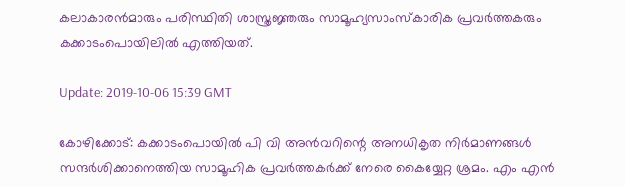കലാകാരന്‍മാരും പരിസ്ഥിതി ശാസ്ത്രജ്ഞരും സാമൂഹ്യസാംസ്‌കാരിക പ്രവര്‍ത്തകരും കക്കാടംപൊയിലില്‍ എത്തിയത്.

Update: 2019-10-06 15:39 GMT

കോഴിക്കോട്: കക്കാടംപൊയില്‍ പി വി അന്‍വറിന്റെ അനധികൃത നിര്‍മാണങ്ങള്‍ സന്ദര്‍ശിക്കാനെത്തിയ സാമൂഹിക പ്രവര്‍ത്തകര്‍ക്ക് നേരെ കൈയ്യേറ്റ ശ്രമം. എം എന്‍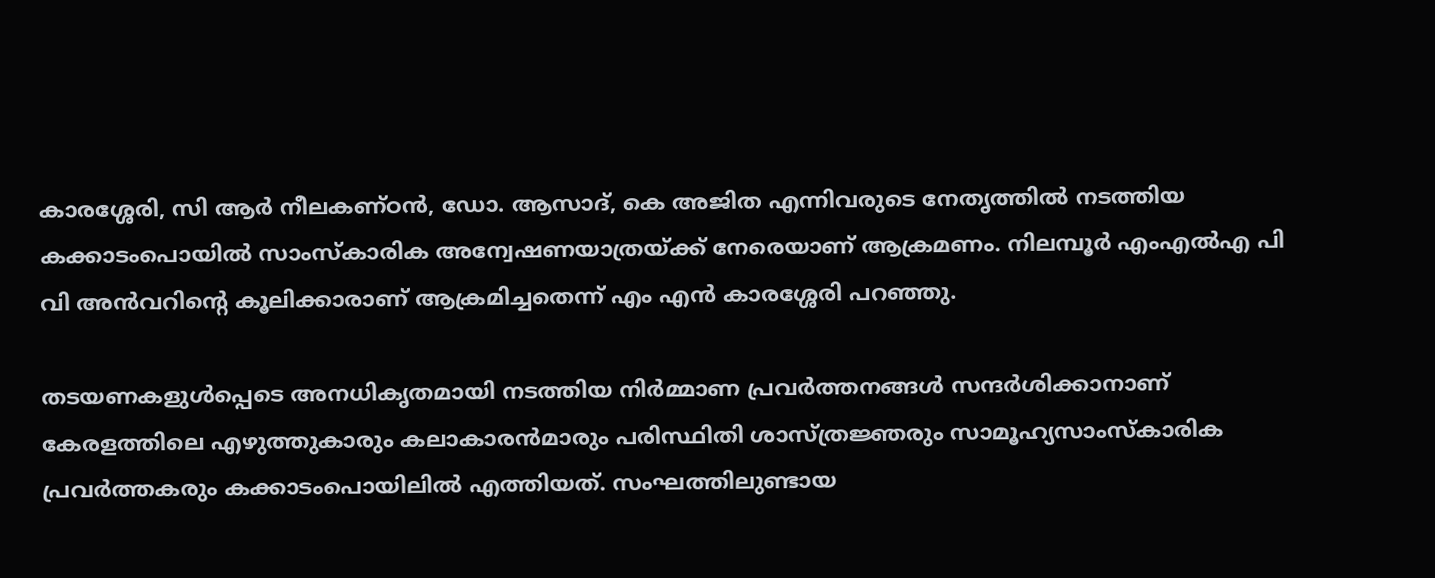കാരശ്ശേരി, സി ആര്‍ നീലകണ്ഠന്‍, ഡോ. ആസാദ്, കെ അജിത എന്നിവരുടെ നേതൃത്തില്‍ നടത്തിയ കക്കാടംപൊയില്‍ സാംസ്‌കാരിക അന്വേഷണയാത്രയ്ക്ക് നേരെയാണ് ആക്രമണം. നിലമ്പൂര്‍ എംഎല്‍എ പി വി അന്‍വറിന്റെ കൂലിക്കാരാണ് ആക്രമിച്ചതെന്ന് എം എന്‍ കാരശ്ശേരി പറഞ്ഞു.

തടയണകളുള്‍പ്പെടെ അനധികൃതമായി നടത്തിയ നിര്‍മ്മാണ പ്രവര്‍ത്തനങ്ങള്‍ സന്ദര്‍ശിക്കാനാണ് കേരളത്തിലെ എഴുത്തുകാരും കലാകാരന്‍മാരും പരിസ്ഥിതി ശാസ്ത്രജ്ഞരും സാമൂഹ്യസാംസ്‌കാരിക പ്രവര്‍ത്തകരും കക്കാടംപൊയിലില്‍ എത്തിയത്. സംഘത്തിലുണ്ടായ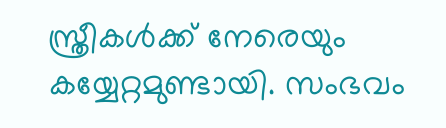സ്ത്രീകള്‍ക്ക് നേരെയും കയ്യേറ്റമുണ്ടായി. സംഭവം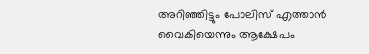അറിഞ്ഞിട്ടും പോലിസ് എത്താന്‍ വൈകിയെന്നും ആക്ഷേപം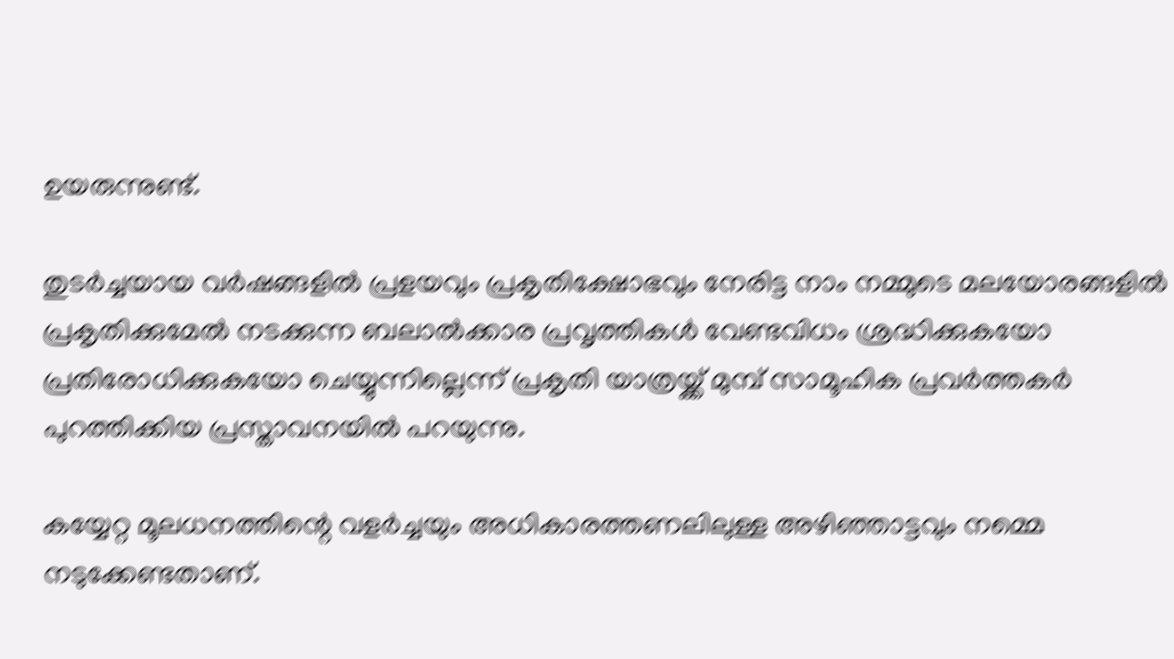ഉയരുന്നുണ്ട്.

തുടര്‍ച്ചയായ വര്‍ഷങ്ങളില്‍ പ്രളയവും പ്രകൃതിക്ഷോഭവും നേരിട്ട നാം നമ്മുടെ മലയോരങ്ങളില്‍ പ്രകൃതിക്കുമേല്‍ നടക്കുന്ന ബലാല്‍ക്കാര പ്രവൃത്തികള്‍ വേണ്ടവിധം ശ്രദ്ധിക്കുകയോ പ്രതിരോധിക്കുകയോ ചെയ്യുന്നില്ലെന്ന് പ്രകൃതി യാത്രയ്ക്ക് മുമ്പ് സാമൂഹിക പ്രവര്‍ത്തകര്‍ പുറത്തിക്കിയ പ്രസ്താവനയില്‍ പറയുന്നു.

കയ്യേറ്റ മൂലധനത്തിന്റെ വളര്‍ച്ചയും അധികാരത്തണലിലുള്ള അഴിഞ്ഞാട്ടവും നമ്മെ നടുക്കേണ്ടതാണ്.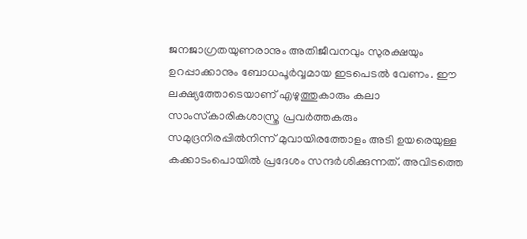ജനജാഗ്രതയുണരാനും അതിജീവനവും സുരക്ഷയും ഉറപ്പാക്കാനും ബോധപൂര്‍വ്വമായ ഇടപെടല്‍ വേണം. ഈ ലക്ഷ്യത്തോടെയാണ് എഴുത്തുകാരും കലാ സാംസ്‌കാരികശാസ്ത്ര പ്രവര്‍ത്തകരും സമുദ്രനിരപ്പില്‍നിന്ന് മുവായിരത്തോളം അടി ഉയരെയുള്ള കക്കാടംപൊയില്‍ പ്രദേശം സന്ദര്‍ശിക്കുന്നത്. അവിടത്തെ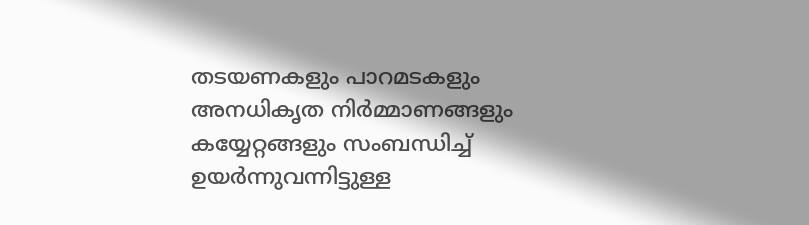തടയണകളും പാറമടകളും അനധികൃത നിര്‍മ്മാണങ്ങളും കയ്യേറ്റങ്ങളും സംബന്ധിച്ച് ഉയര്‍ന്നുവന്നിട്ടുള്ള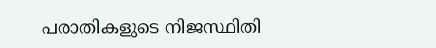പരാതികളുടെ നിജസ്ഥിതി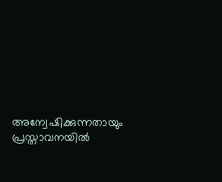അന്വേഷിക്കുന്നതായും പ്രസ്താവനയില്‍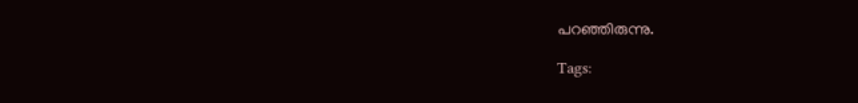പറഞ്ഞിരുന്നു.

Tags: